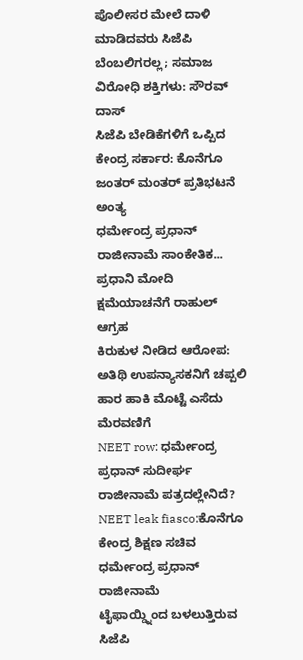ಪೊಲೀಸರ ಮೇಲೆ ದಾಳಿ ಮಾಡಿದವರು ಸಿಜೆಪಿ ಬೆಂಬಲಿಗರಲ್ಲ; ಸಮಾಜ ವಿರೋಧಿ ಶಕ್ತಿಗಳು: ಸೌರವ್ ದಾಸ್
ಸಿಜೆಪಿ ಬೇಡಿಕೆಗಳಿಗೆ ಒಪ್ಪಿದ ಕೇಂದ್ರ ಸರ್ಕಾರ: ಕೊನೆಗೂ ಜಂತರ್ ಮಂತರ್ ಪ್ರತಿಭಟನೆ ಅಂತ್ಯ
ಧರ್ಮೇಂದ್ರ ಪ್ರಧಾನ್ ರಾಜೀನಾಮೆ ಸಾಂಕೇತಿಕ... ಪ್ರಧಾನಿ ಮೋದಿ ಕ್ಷಮೆಯಾಚನೆಗೆ ರಾಹುಲ್ ಆಗ್ರಹ
ಕಿರುಕುಳ ನೀಡಿದ ಆರೋಪ: ಅತಿಥಿ ಉಪನ್ಯಾಸಕನಿಗೆ ಚಪ್ಪಲಿ ಹಾರ ಹಾಕಿ ಮೊಟ್ಟೆ ಎಸೆದು ಮೆರವಣಿಗೆ
NEET row: ಧರ್ಮೇಂದ್ರ ಪ್ರಧಾನ್ ಸುದೀರ್ಘ ರಾಜೀನಾಮೆ ಪತ್ರದಲ್ಲೇನಿದೆ?
NEET leak fiasco:ಕೊನೆಗೂ ಕೇಂದ್ರ ಶಿಕ್ಷಣ ಸಚಿವ ಧರ್ಮೇಂದ್ರ ಪ್ರಧಾನ್ ರಾಜೀನಾಮೆ
ಟೈಫಾಯ್ಡ್ನಿಂದ ಬಳಲುತ್ತಿರುವ ಸಿಜೆಪಿ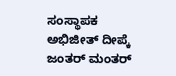ಸಂಸ್ಥಾಪಕ ಅಭಿಜೀತ್ ದೀಪ್ಕೆ
ಜಂತರ್ ಮಂತರ್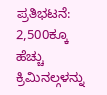ಪ್ರತಿಭಟನೆ: 2,500ಕ್ಕೂ ಹೆಚ್ಚು ಕ್ರಿಮಿನಲ್ಗಳನ್ನು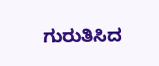ಗುರುತಿಸಿದ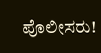ಪೊಲೀಸರು!